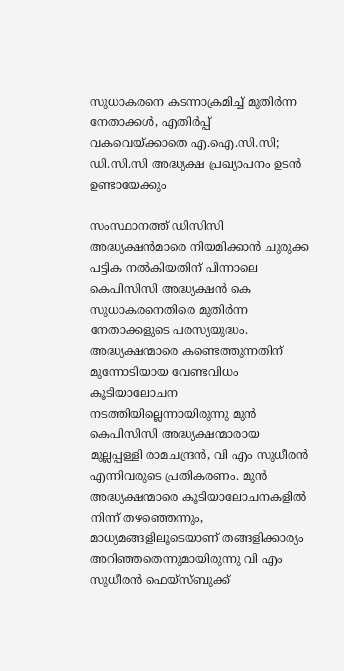സുധാകരനെ കടന്നാക്രമിച്ച് മുതിര്‍ന്ന നേതാക്കള്‍, എതിര്‍പ്പ് വകവെയ്ക്കാതെ എ.ഐ.സി.സി; ഡി.സി.സി അദ്ധ്യക്ഷ പ്രഖ്യാപനം ഉടന്‍ ഉണ്ടായേക്കും

സംസ്ഥാനത്ത് ഡിസിസി അദ്ധ്യക്ഷന്‍മാരെ നിയമിക്കാന്‍ ചുരുക്ക പട്ടിക നല്‍കിയതിന് പിന്നാലെ കെപിസിസി അദ്ധ്യക്ഷന്‍ കെ സുധാകരനെതിരെ മുതിര്‍ന്ന നേതാക്കളുടെ പരസ്യയുദ്ധം. അദ്ധ്യക്ഷന്മാരെ കണ്ടെത്തുന്നതിന് മുന്നോടിയായ വേണ്ടവിധം കൂടിയാലോചന നടത്തിയില്ലെന്നായിരുന്നു മുന്‍ കെപിസിസി അദ്ധ്യക്ഷന്മാരായ മുല്ലപ്പള്ളി രാമചന്ദ്രന്‍, വി എം സുധീരന്‍ എന്നിവരുടെ പ്രതികരണം. മുന്‍ അദ്ധ്യക്ഷന്മാരെ കൂടിയാലോചനകളില്‍ നിന്ന് തഴഞ്ഞെന്നും, മാധ്യമങ്ങളിലൂടെയാണ് തങ്ങളിക്കാര്യം അറിഞ്ഞതെന്നുമായിരുന്നു വി എം സുധീരന്‍ ഫെയ്സ്ബുക്ക്‌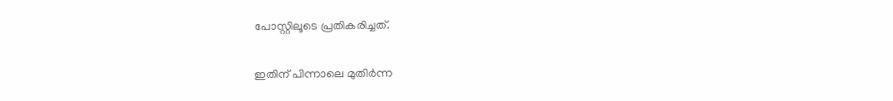പോസ്റ്റിലൂടെ പ്രതികരിച്ചത്.

ഇതിന് പിന്നാലെ മുതിര്‍ന്ന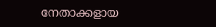നേതാക്കളായ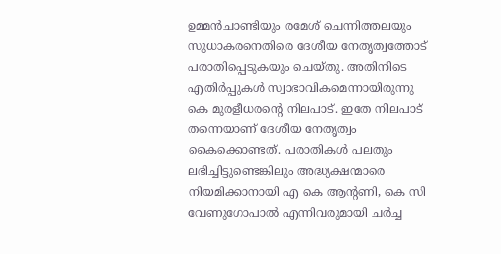ഉമ്മന്‍ചാണ്ടിയും രമേശ് ചെന്നിത്തലയും സുധാകരനെതിരെ ദേശീയ നേതൃത്വത്തോട് പരാതിപ്പെടുകയും ചെയ്തു. അതിനിടെ എതിര്‍പ്പുകള്‍ സ്വാഭാവികമെന്നായിരുന്നു കെ മുരളീധരന്റെ നിലപാട്. ഇതേ നിലപാട് തന്നെയാണ് ദേശീയ നേതൃത്വം കൈക്കൊണ്ടത്. പരാതികള്‍ പലതും ലഭിച്ചിട്ടുണ്ടെങ്കിലും അദ്ധ്യക്ഷന്മാരെ നിയമിക്കാനായി എ കെ ആന്റണി, കെ സി വേണുഗോപാല്‍ എന്നിവരുമായി ചര്‍ച്ച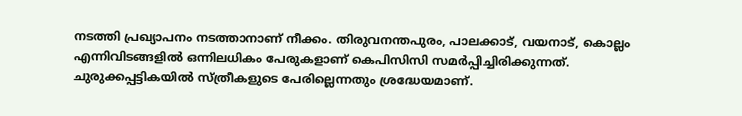നടത്തി പ്രഖ്യാപനം നടത്താനാണ് നീക്കം. തിരുവനന്തപുരം, പാലക്കാട്, വയനാട്, കൊല്ലം എന്നിവിടങ്ങളില്‍ ഒന്നിലധികം പേരുകളാണ് കെപിസിസി സമര്‍പ്പിച്ചിരിക്കുന്നത്. ചുരുക്കപ്പട്ടികയില്‍ സ്ത്രീകളുടെ പേരില്ലെന്നതും ശ്രദ്ധേയമാണ്.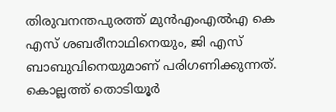തിരുവനന്തപുരത്ത് മുന്‍എംഎല്‍എ കെ എസ് ശബരീനാഥിനെയും, ജി എസ് ബാബുവിനെയുമാണ് പരിഗണിക്കുന്നത്. കൊല്ലത്ത് തൊടിയൂര്‍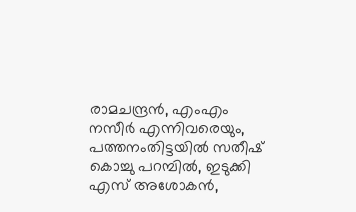രാമചന്ദ്രന്‍, എംഎം നസീര്‍ എന്നിവരെയും, പത്തനംതിട്ടയില്‍ സതീഷ് കൊച്ചു പറമ്പില്‍, ഇടുക്കി എസ് അശോകന്‍,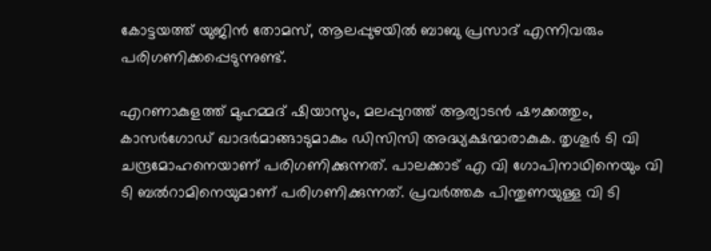കോട്ടയത്ത് യുജിന്‍ തോമസ്, ആലപ്പുഴയില്‍ ബാബു പ്രസാദ് എന്നിവരും പരിഗണിക്കപ്പെടുന്നുണ്ട്.

എറണാകുളത്ത് മുഹമ്മദ് ഷിയാസും, മലപ്പുറത്ത് ആര്യാടന്‍ ഷൗക്കത്തും, കാസര്‍ഗോഡ് ഖാദര്‍മാങ്ങാടുമാകും ഡിസിസി അദ്ധ്യക്ഷന്മാരാകുക. തൃശൂര്‍ ടി വി ചന്ദ്രമോഹനെയാണ് പരിഗണിക്കുന്നത്. പാലക്കാട് എ വി ഗോപിനാഥിനെയും വി ടി ബല്‍റാമിനെയുമാണ് പരിഗണിക്കുന്നത്. പ്രവര്‍ത്തക പിന്തുണയുള്ള വി ടി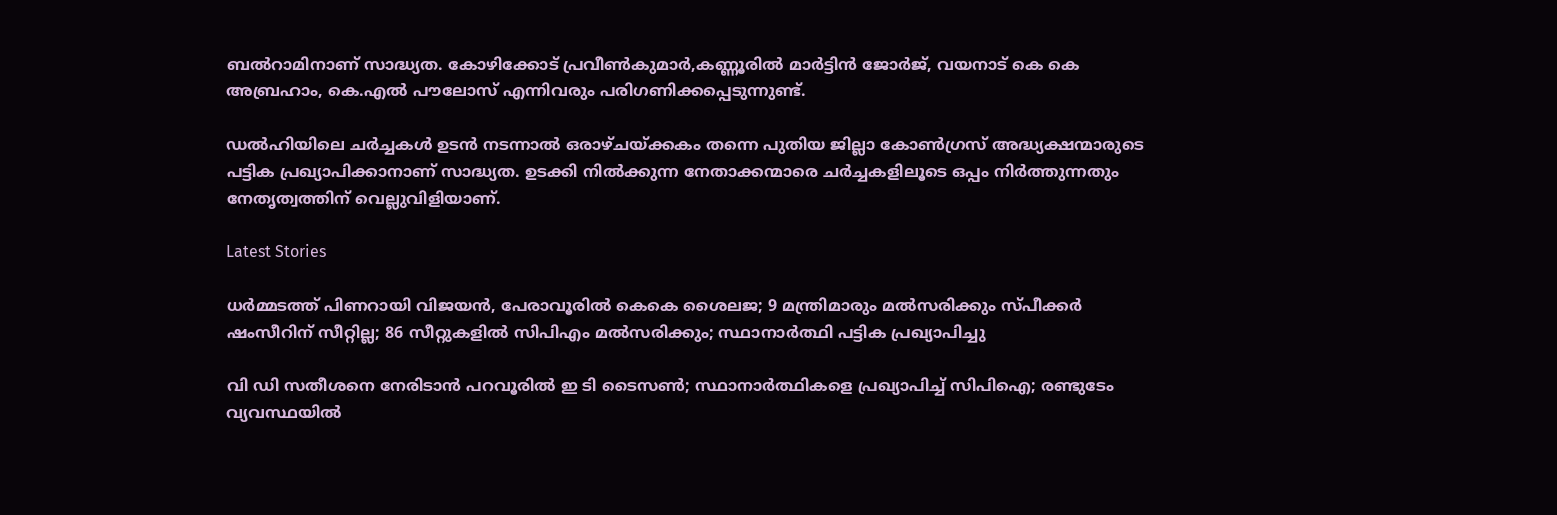ബല്‍റാമിനാണ് സാദ്ധ്യത. കോഴിക്കോട് പ്രവീണ്‍കുമാര്‍,കണ്ണൂരില്‍ മാര്‍ട്ടിന്‍ ജോര്‍ജ്, വയനാട് കെ കെ അബ്രഹാം, കെ.എല്‍ പൗലോസ് എന്നിവരും പരിഗണിക്കപ്പെടുന്നുണ്ട്.

ഡല്‍ഹിയിലെ ചര്‍ച്ചകള്‍ ഉടന്‍ നടന്നാല്‍ ഒരാഴ്ചയ്ക്കകം തന്നെ പുതിയ ജില്ലാ കോണ്‍ഗ്രസ് അദ്ധ്യക്ഷന്മാരുടെ പട്ടിക പ്രഖ്യാപിക്കാനാണ് സാദ്ധ്യത. ഉടക്കി നില്‍ക്കുന്ന നേതാക്കന്മാരെ ചര്‍ച്ചകളിലൂടെ ഒപ്പം നിര്‍ത്തുന്നതും നേതൃത്വത്തിന് വെല്ലുവിളിയാണ്.

Latest Stories

ധര്‍മ്മടത്ത് പിണറായി വിജയന്‍, പേരാവൂരില്‍ കെകെ ശൈലജ; 9 മന്ത്രിമാരും മല്‍സരിക്കും സ്പീക്കര്‍ ഷംസീറിന് സീറ്റില്ല; 86 സീറ്റുകളില്‍ സിപിഎം മല്‍സരിക്കും; സ്ഥാനാര്‍ത്ഥി പട്ടിക പ്രഖ്യാപിച്ചു

വി ഡി സതീശനെ നേരിടാന്‍ പറവൂരില്‍ ഇ ടി ടൈസണ്‍; സ്ഥാനാര്‍ത്ഥികളെ പ്രഖ്യാപിച്ച് സിപിഐ; രണ്ടുടേം വ്യവസ്ഥയില്‍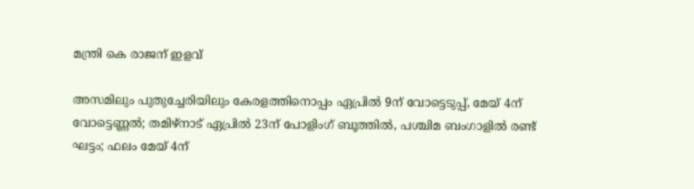മന്ത്രി കെ രാജന് ഇളവ്

അസമിലും പുതുച്ചേരിയിലും കേരളത്തിനൊപ്പം ഏപ്രില്‍ 9ന് വോട്ടെടുപ്പ്, മേയ് 4ന് വോട്ടെണ്ണല്‍; തമിഴ്‌നാട് ഏപ്രില്‍ 23ന് പോളിംഗ് ബൂത്തില്‍, പശ്ചിമ ബംഗാളില്‍ രണ്ട് ഘട്ടം; ഫലം മേയ് 4ന്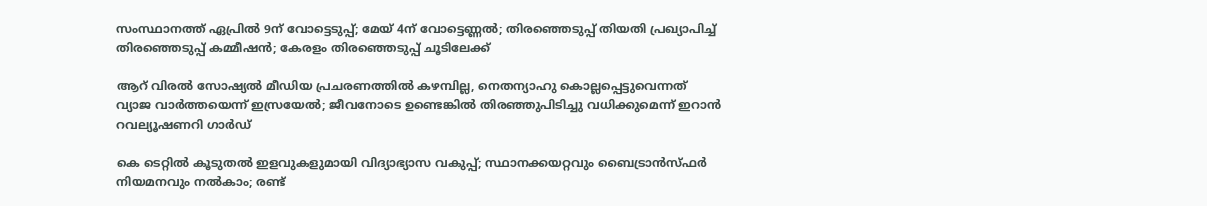സംസ്ഥാനത്ത് ഏപ്രില്‍ 9ന് വോട്ടെടുപ്പ്; മേയ് 4ന് വോട്ടെണ്ണല്‍; തിരഞ്ഞെടുപ്പ് തിയതി പ്രഖ്യാപിച്ച് തിരഞ്ഞെടുപ്പ് കമ്മീഷന്‍; കേരളം തിരഞ്ഞെടുപ്പ് ചൂടിലേക്ക്

ആറ് വിരല്‍ സോഷ്യല്‍ മീഡിയ പ്രചരണത്തില്‍ കഴമ്പില്ല, നെതന്യാഹു കൊല്ലപ്പെട്ടുവെന്നത് വ്യാജ വാര്‍ത്തയെന്ന് ഇസ്രയേല്‍; ജീവനോടെ ഉണ്ടെങ്കില്‍ തിരഞ്ഞുപിടിച്ചു വധിക്കുമെന്ന് ഇറാന്‍ റവല്യൂഷണറി ഗാര്‍ഡ്

കെ ടെറ്റില്‍ കൂടുതല്‍ ഇളവുകളുമായി വിദ്യാഭ്യാസ വകുപ്പ്; സ്ഥാനക്കയറ്റവും ബൈട്രാന്‍സ്ഫര്‍ നിയമനവും നല്‍കാം; രണ്ട്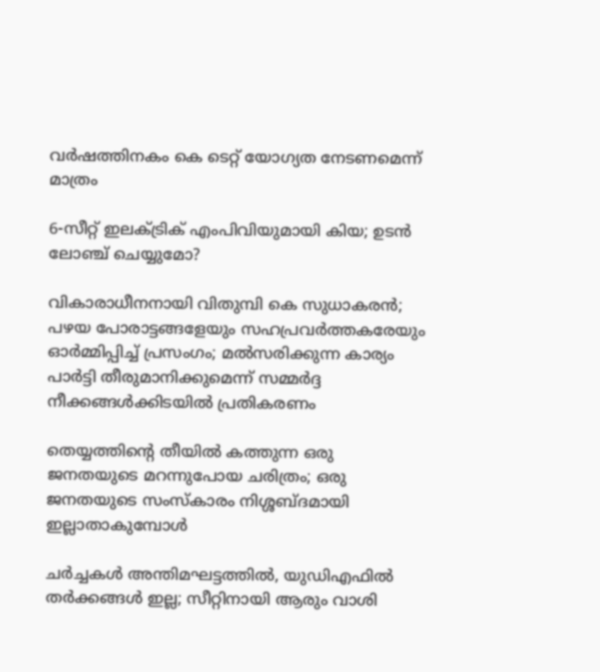വര്‍ഷത്തിനകം കെ ടെറ്റ് യോഗ്യത നേടണമെന്ന് മാത്രം

6-സീറ്റ് ഇലക്‌ട്രിക് എംപിവിയുമായി കിയ; ഉടൻ ലോഞ്ച് ചെയ്യുമോ?

വികാരാധീനനായി വിതുമ്പി കെ സുധാകരന്‍; പഴയ പോരാട്ടങ്ങളേയും സഹപ്രവര്‍ത്തകരേയും ഓര്‍മ്മിപ്പിച്ച് പ്രസംഗം; മല്‍സരിക്കുന്ന കാര്യം പാര്‍ട്ടി തീരുമാനിക്കുമെന്ന് സമ്മര്‍ദ്ദ നീക്കങ്ങള്‍ക്കിടയില്‍ പ്രതികരണം

തെയ്യത്തിന്റെ തീയിൽ കത്തുന്ന ഒരു ജനതയുടെ മറന്നുപോയ ചരിത്രം; ഒരു ജനതയുടെ സംസ്കാരം നിശ്ശബ്ദമായി ഇല്ലാതാകുമ്പോൾ

ചർച്ചകൾ അന്തിമഘട്ടത്തിൽ, യുഡിഎഫിൽ തർക്കങ്ങൾ ഇല്ല; സീറ്റിനായി ആരും വാശി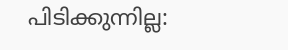പിടിക്കുന്നില്ല: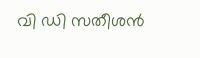വി ഡി സതീശൻ